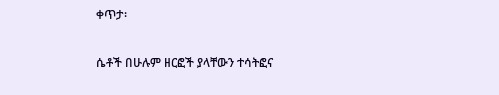ቀጥታ፡

ሴቶች በሁሉም ዘርፎች ያላቸውን ተሳትፎና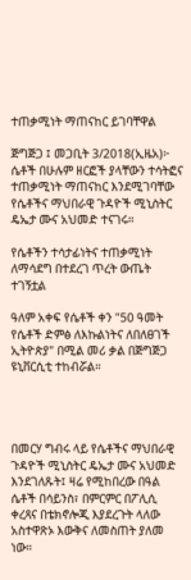ተጠቃሚነት ማጠናከር ይገባቸዋል

ጅግጅጋ ፤ መጋቢት 3/2018(ኢዜአ)፦ ሴቶች በሁሉም ዘርፎች ያላቸውን ተሳትፎና ተጠቃሚነት ማጠናከር እንደሚገባቸው የሴቶችና ማህበራዊ ጉዳዮች ሚኒስትር ዴኤታ ሙና አህመድ ተናገሩ።

የሴቶችን ተሳታፊነትና ተጠቃሚነት ለማሳደግ በተደረገ ጥረት ውጤት ተገኝቷል

ዓለም አቀፍ የሴቶች ቀን "50 ዓመት የሴቶች ድምፅ ለእኩልነትና ለበለፀገች ኢትዮጵያ" በሚል መሪ ቃል በጅግጅጋ ዩኒቨርሲቲ ተከብሯል።




በመርሃ ግብሩ ላይ የሴቶችና ማህበራዊ ጉዳዮች ሚኒስትር ዴኤታ ሙና አህመድ እንደገለጹት፤ ዛሬ የሚከበረው በዓል ሴቶች በሳይንስ፣ በምርምር በፖሊሲ ቀረጻና በቴክኖሎጂ እያደረጉት ላለው አስተዋጽኦ እውቅና ለመስጠት ያለመ ነው።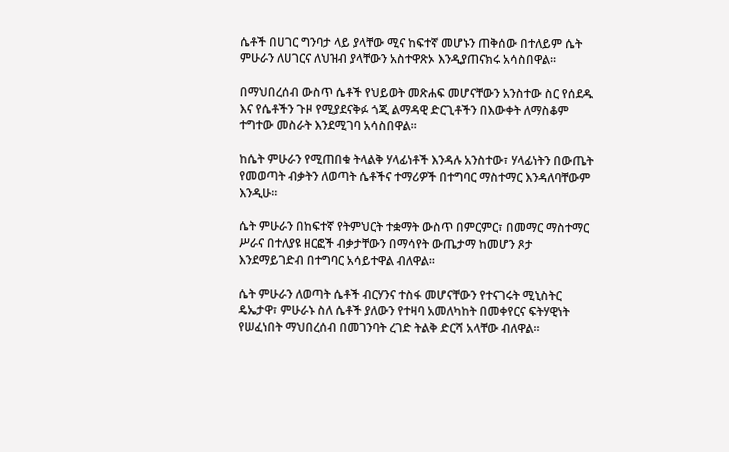ሴቶች በሀገር ግንባታ ላይ ያላቸው ሚና ከፍተኛ መሆኑን ጠቅሰው በተለይም ሴት ምሁራን ለሀገርና ለህዝብ ያላቸውን አስተዋጽኦ እንዲያጠናክሩ አሳስበዋል።

በማህበረሰብ ውስጥ ሴቶች የህይወት መጽሐፍ መሆናቸውን አንስተው ስር የሰደዱ እና የሴቶችን ጉዞ የሚያደናቅፉ ጎጂ ልማዳዊ ድርጊቶችን በእውቀት ለማስቆም ተግተው መስራት እንደሚገባ አሳስበዋል።

ከሴት ምሁራን የሚጠበቁ ትላልቅ ሃላፊነቶች እንዳሉ አንስተው፣ ሃላፊነትን በውጤት የመወጣት ብቃትን ለወጣት ሴቶችና ተማሪዎች በተግባር ማስተማር እንዳለባቸውም እንዲሁ።

ሴት ምሁራን በከፍተኛ የትምህርት ተቋማት ውስጥ በምርምር፣ በመማር ማስተማር ሥራና በተለያዩ ዘርፎች ብቃታቸውን በማሳየት ውጤታማ ከመሆን ጾታ እንደማይገድብ በተግባር አሳይተዋል ብለዋል።

ሴት ምሁራን ለወጣት ሴቶች ብርሃንና ተስፋ መሆናቸውን የተናገሩት ሚኒስትር ዴኤታዋ፣ ምሁራኑ ስለ ሴቶች ያለውን የተዛባ አመለካከት በመቀየርና ፍትሃዊነት የሠፈነበት ማህበረሰብ በመገንባት ረገድ ትልቅ ድርሻ አላቸው ብለዋል።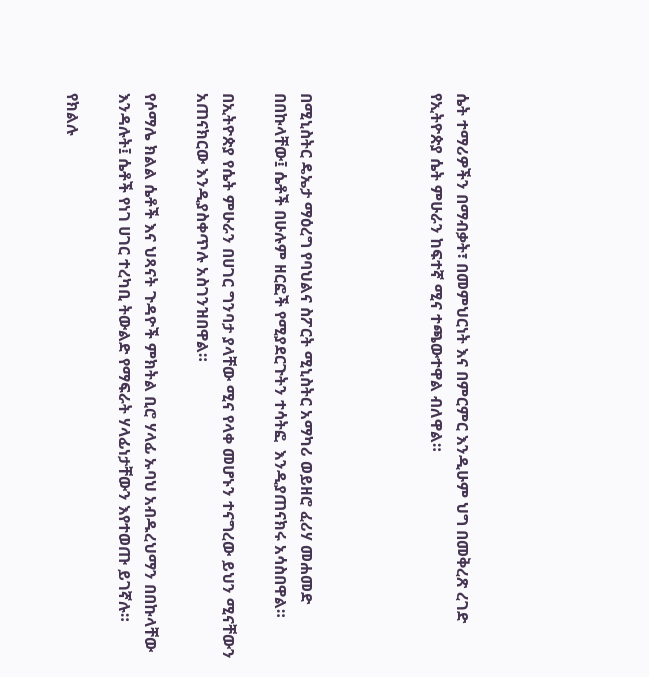ሴት ተማሪዎችን በማብቃት፣ በመምህርነት እና በምርምር እንዲሁም ህግ በመቅረጽ ረገድ የኢትዮጵያ ሴት ምሁራን ከፍተኛ ሚና ተጫውተዋል ብለዋል።




በሚኒስትር ዴኤታ ማዕረግ የባህልና ስፖርት ሚኒስትር አማካሪ ወይዘሮ ፈሪሃ መሐመድ በበኩላቸው፤ ሴቶች በሁሉም ዘርፎች የሚያደርጉትን ተሳትፎ  እንዲያጠናክሩ አሳስበዋል።

በኢትዮጵያ የሴት ምሁራን በሀገር ግንባታ ያላቸው ሚና የላቀ መሆኑን ተናግረው ይህን ሚናቸውን አጠናክርው እንዲያስቀጥሉ አስገንዝበዋል።

የሶማሌ ክልል ሴቶች እና ህጻናት ጉዳዮች ምክትል ቢሮ ሃላፊ ኡባህ አብዱረህማን በበኩላቸው እንዳሉት፤ ሴቶች የነገ ሀገር ተረካቢ ትውልድ የማፍራት ሃላፊነታቸውን እየተወጡ ይገኛሉ።

የክልሉ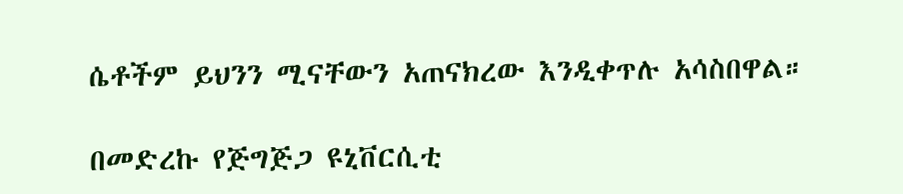ሴቶችም ይህንን ሚናቸውን አጠናክረው እንዲቀጥሉ አሳስበዋል።

በመድረኩ የጅግጅጋ ዩኒቨርሲቲ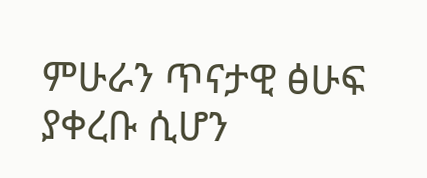ምሁራን ጥናታዊ ፅሁፍ ያቀረቡ ሲሆን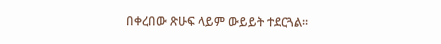በቀረበው ጽሁፍ ላይም ውይይት ተደርጓል።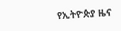የኢትዮጵያ ዜና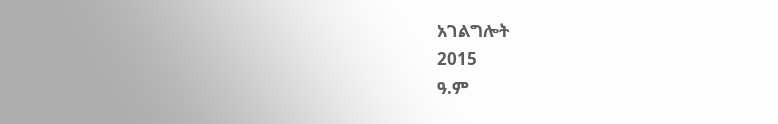አገልግሎት
2015
ዓ.ም